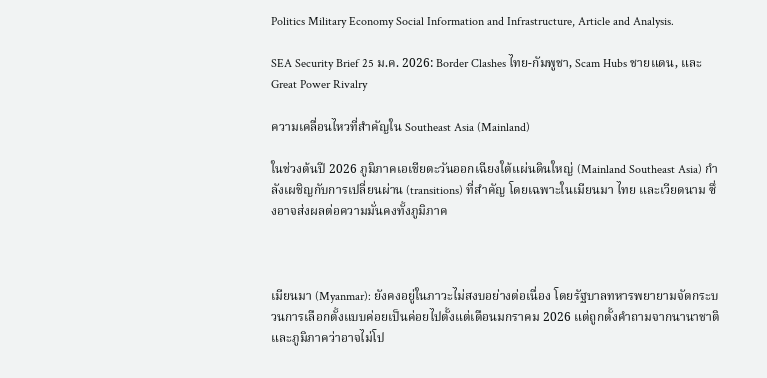Politics Military Economy Social Information and Infrastructure, Article and Analysis.

SEA Security Brief 25 ม.ค. 2026: Border Clashes ไทย-กัมพูชา, Scam Hubs ชายแดน, และ Great Power Rivalry

ความเคลื่อนไหวที่สำคัญใน Southeast Asia (Mainland)

ในช่วงต้นปี 2026 ภูมิภาคเอเชียตะวันออกเฉียงใต้แผ่นดินใหญ่ (Mainland Southeast Asia) กำลังเผชิญกับการเปลี่ยนผ่าน (transitions) ที่สำคัญ โดยเฉพาะในเมียนมา ไทย และเวียดนาม ซึ่งอาจส่งผลต่อความมั่นคงทั้งภูมิภาค



เมียนมา (Myanmar): ยังคงอยู่ในภาวะไม่สงบอย่างต่อเนื่อง โดยรัฐบาลทหารพยายามจัดกระบวนการเลือกตั้งแบบค่อยเป็นค่อยไปตั้งแต่เดือนมกราคม 2026 แต่ถูกตั้งคำถามจากนานาชาติและภูมิภาคว่าอาจไม่โป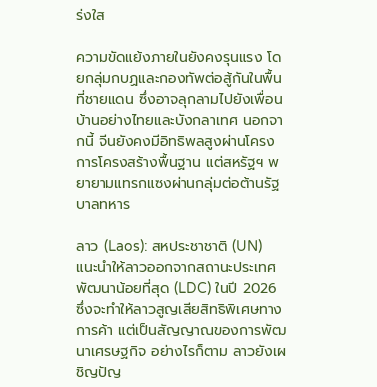ร่งใส

ความขัดแย้งภายในยังคงรุนแรง โดยกลุ่มกบฏและกองทัพต่อสู้กันในพื้นที่ชายแดน ซึ่งอาจลุกลามไปยังเพื่อนบ้านอย่างไทยและบังกลาเทศ นอกจากนี้ จีนยังคงมีอิทธิพลสูงผ่านโครงการโครงสร้างพื้นฐาน แต่สหรัฐฯ พยายามแทรกแซงผ่านกลุ่มต่อต้านรัฐบาลทหาร

ลาว (Laos): สหประชาชาติ (UN) แนะนำให้ลาวออกจากสถานะประเทศพัฒนาน้อยที่สุด (LDC) ในปี 2026 ซึ่งจะทำให้ลาวสูญเสียสิทธิพิเศษทางการค้า แต่เป็นสัญญาณของการพัฒนาเศรษฐกิจ อย่างไรก็ตาม ลาวยังเผชิญปัญ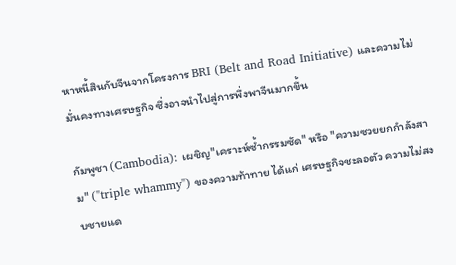หาหนี้สินกับจีนจากโครงการ BRI (Belt and Road Initiative) และความไม่มั่นคงทางเศรษฐกิจ ซึ่งอาจนำไปสู่การพึ่งพาจีนมากขึ้น

กัมพูชา (Cambodia): เผชิญ"เคราะห์ซ้ำกรรมซัด" หรือ "ความซวยยกกำลังสาม" ("triple whammy") ของความท้าทาย ได้แก่ เศรษฐกิจชะลอตัว ความไม่สงบชายแด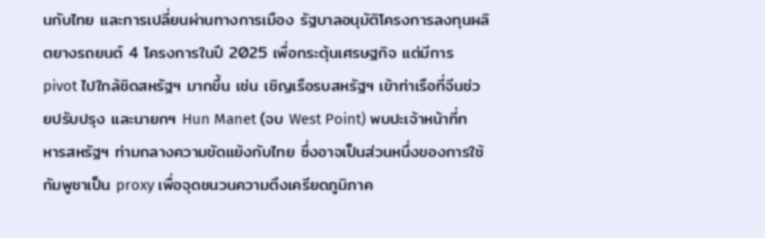นกับไทย และการเปลี่ยนผ่านทางการเมือง รัฐบาลอนุมัติโครงการลงทุนผลิตยางรถยนต์ 4 โครงการในปี 2025 เพื่อกระตุ้นเศรษฐกิจ แต่มีการ pivot ไปใกล้ชิดสหรัฐฯ มากขึ้น เช่น เชิญเรือรบสหรัฐฯ เข้าท่าเรือที่จีนช่วยปรับปรุง และนายกฯ Hun Manet (จบ West Point) พบปะเจ้าหน้าที่ทหารสหรัฐฯ ท่ามกลางความขัดแย้งกับไทย ซึ่งอาจเป็นส่วนหนึ่งของการใช้กัมพูชาเป็น proxy เพื่อจุดชนวนความตึงเครียดภูมิภาค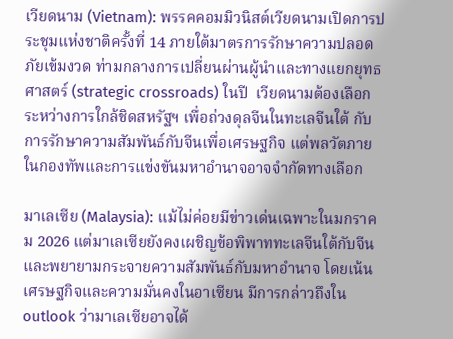เวียดนาม (Vietnam): พรรคคอมมิวนิสต์เวียดนามเปิดการประชุมแห่งชาติครั้งที่ 14 ภายใต้มาตรการรักษาความปลอดภัยเข้มงวด ท่ามกลางการเปลี่ยนผ่านผู้นำและทางแยกยุทธศาสตร์ (strategic crossroads) ในปี  เวียดนามต้องเลือกระหว่างการใกล้ชิดสหรัฐฯ เพื่อถ่วงดุลจีนในทะเลจีนใต้ กับการรักษาความสัมพันธ์กับจีนเพื่อเศรษฐกิจ แต่พลวัตภายในกองทัพและการแข่งขันมหาอำนาจอาจจำกัดทางเลือก

มาเลเซีย (Malaysia): แม้ไม่ค่อยมีข่าวเด่นเฉพาะในมกราคม 2026 แต่มาเลเซียยังคงเผชิญข้อพิพาททะเลจีนใต้กับจีน และพยายามกระจายความสัมพันธ์กับมหาอำนาจ โดยเน้นเศรษฐกิจและความมั่นคงในอาเซียน มีการกล่าวถึงใน outlook ว่ามาเลเซียอาจได้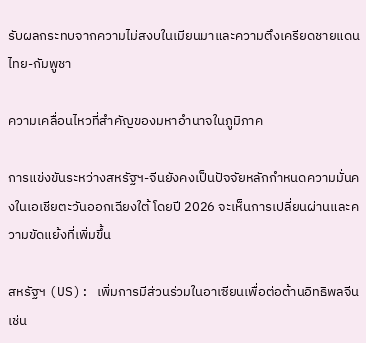รับผลกระทบจากความไม่สงบในเมียนมาและความตึงเครียดชายแดนไทย-กัมพูชา

ความเคลื่อนไหวที่สำคัญของมหาอำนาจในภูมิภาค

การแข่งขันระหว่างสหรัฐฯ-จีนยังคงเป็นปัจจัยหลักกำหนดความมั่นคงในเอเชียตะวันออกเฉียงใต้ โดยปี 2026 จะเห็นการเปลี่ยนผ่านและความขัดแย้งที่เพิ่มขึ้น

สหรัฐฯ (US): เพิ่มการมีส่วนร่วมในอาเซียนเพื่อต่อต้านอิทธิพลจีน เช่น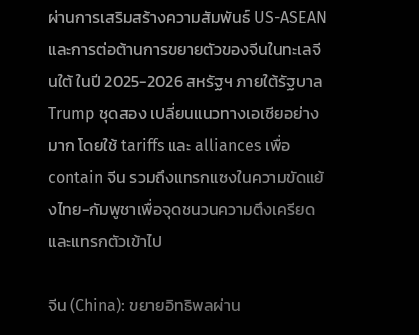ผ่านการเสริมสร้างความสัมพันธ์ US-ASEAN และการต่อต้านการขยายตัวของจีนในทะเลจีนใต้ ในปี 2025-2026 สหรัฐฯ ภายใต้รัฐบาล Trump ชุดสอง เปลี่ยนแนวทางเอเชียอย่างมาก โดยใช้ tariffs และ alliances เพื่อ contain จีน รวมถึงแทรกแซงในความขัดแย้งไทย-กัมพูชาเพื่อจุดชนวนความตึงเครียดและแทรกตัวเข้าไป

จีน (China): ขยายอิทธิพลผ่าน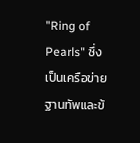"Ring of Pearls" ซึ่งเป็นเครือข่ายฐานทัพและข้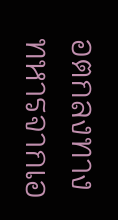อตกลงทางทหารจากเอ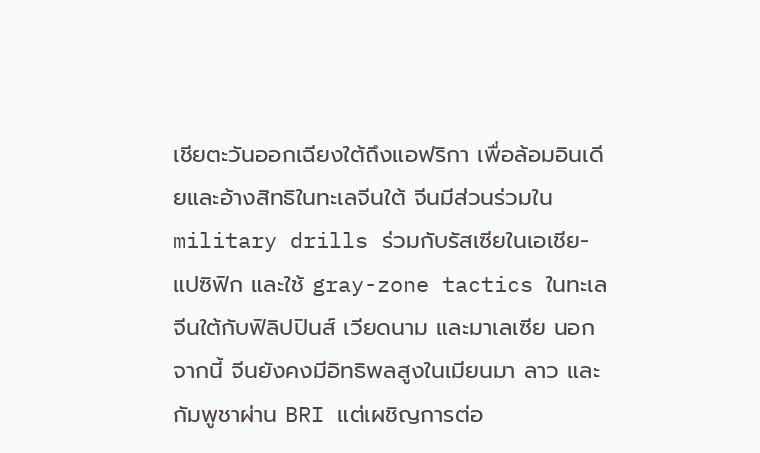เชียตะวันออกเฉียงใต้ถึงแอฟริกา เพื่อล้อมอินเดียและอ้างสิทธิในทะเลจีนใต้ จีนมีส่วนร่วมใน military drills ร่วมกับรัสเซียในเอเชีย-แปซิฟิก และใช้ gray-zone tactics ในทะเลจีนใต้กับฟิลิปปินส์ เวียดนาม และมาเลเซีย นอกจากนี้ จีนยังคงมีอิทธิพลสูงในเมียนมา ลาว และกัมพูชาผ่าน BRI แต่เผชิญการต่อ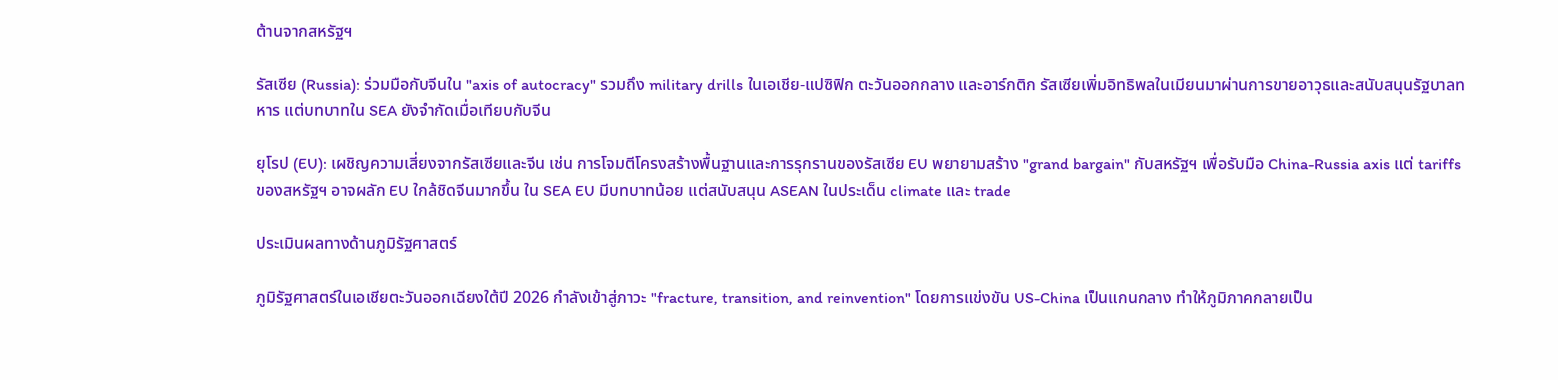ต้านจากสหรัฐฯ

รัสเซีย (Russia): ร่วมมือกับจีนใน "axis of autocracy" รวมถึง military drills ในเอเชีย-แปซิฟิก ตะวันออกกลาง และอาร์กติก รัสเซียเพิ่มอิทธิพลในเมียนมาผ่านการขายอาวุธและสนับสนุนรัฐบาลทหาร แต่บทบาทใน SEA ยังจำกัดเมื่อเทียบกับจีน

ยุโรป (EU): เผชิญความเสี่ยงจากรัสเซียและจีน เช่น การโจมตีโครงสร้างพื้นฐานและการรุกรานของรัสเซีย EU พยายามสร้าง "grand bargain" กับสหรัฐฯ เพื่อรับมือ China-Russia axis แต่ tariffs ของสหรัฐฯ อาจผลัก EU ใกล้ชิดจีนมากขึ้น ใน SEA EU มีบทบาทน้อย แต่สนับสนุน ASEAN ในประเด็น climate และ trade

ประเมินผลทางด้านภูมิรัฐศาสตร์

ภูมิรัฐศาสตร์ในเอเชียตะวันออกเฉียงใต้ปี 2026 กำลังเข้าสู่ภาวะ "fracture, transition, and reinvention" โดยการแข่งขัน US-China เป็นแกนกลาง ทำให้ภูมิภาคกลายเป็น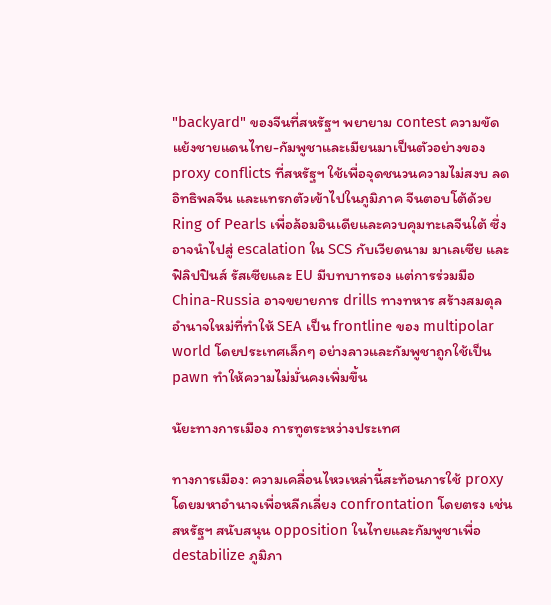"backyard" ของจีนที่สหรัฐฯ พยายาม contest ความขัดแย้งชายแดนไทย-กัมพูชาและเมียนมาเป็นตัวอย่างของ proxy conflicts ที่สหรัฐฯ ใช้เพื่อจุดชนวนความไม่สงบ ลดอิทธิพลจีน และแทรกตัวเข้าไปในภูมิภาค จีนตอบโต้ด้วย Ring of Pearls เพื่อล้อมอินเดียและควบคุมทะเลจีนใต้ ซึ่งอาจนำไปสู่ escalation ใน SCS กับเวียดนาม มาเลเซีย และฟิลิปปินส์ รัสเซียและ EU มีบทบาทรอง แต่การร่วมมือ China-Russia อาจขยายการ drills ทางทหาร สร้างสมดุลอำนาจใหม่ที่ทำให้ SEA เป็น frontline ของ multipolar world โดยประเทศเล็กๆ อย่างลาวและกัมพูชาถูกใช้เป็น pawn ทำให้ความไม่มั่นคงเพิ่มขึ้น

นัยะทางการเมือง การทูตระหว่างประเทศ

ทางการเมือง: ความเคลื่อนไหวเหล่านี้สะท้อนการใช้ proxy โดยมหาอำนาจเพื่อหลีกเลี่ยง confrontation โดยตรง เช่น สหรัฐฯ สนับสนุน opposition ในไทยและกัมพูชาเพื่อ destabilize ภูมิภา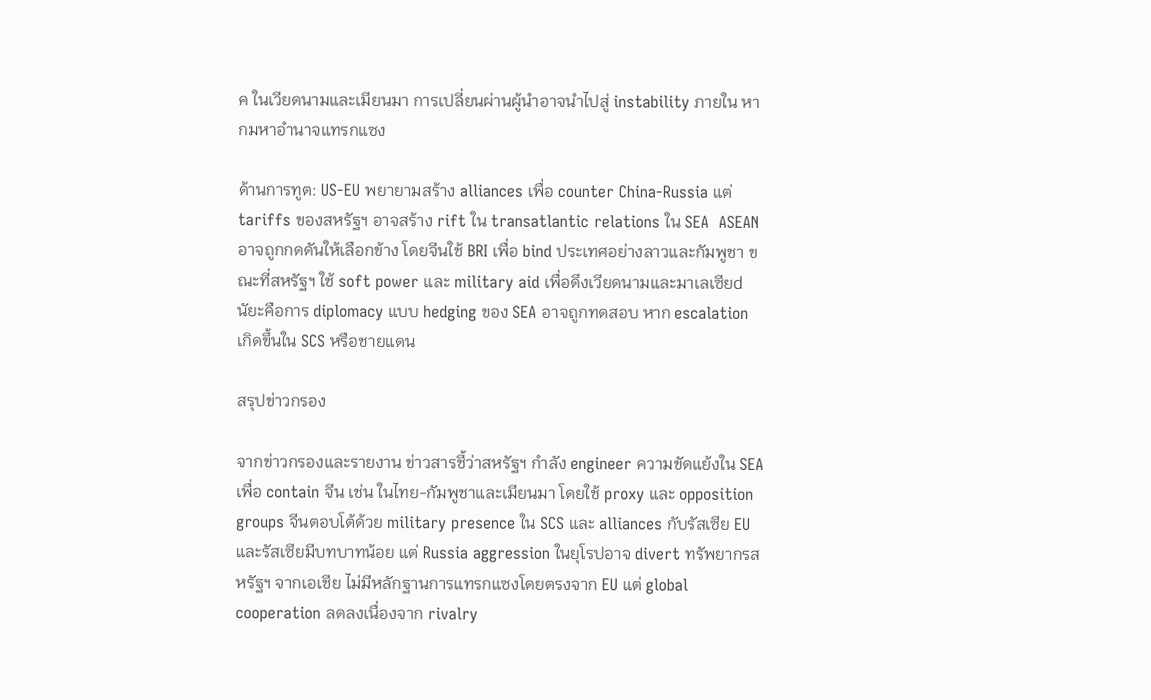ค ในเวียดนามและเมียนมา การเปลี่ยนผ่านผู้นำอาจนำไปสู่ instability ภายใน หากมหาอำนาจแทรกแซง

ด้านการทูต: US-EU พยายามสร้าง alliances เพื่อ counter China-Russia แต่ tariffs ของสหรัฐฯ อาจสร้าง rift ใน transatlantic relations ใน SEA  ASEAN อาจถูกกดดันให้เลือกข้าง โดยจีนใช้ BRI เพื่อ bind ประเทศอย่างลาวและกัมพูชา ขณะที่สหรัฐฯ ใช้ soft power และ military aid เพื่อดึงเวียดนามและมาเลเซียd นัยะคือการ diplomacy แบบ hedging ของ SEA อาจถูกทดสอบ หาก escalation เกิดขึ้นใน SCS หรือชายแดน

สรุปข่าวกรอง

จากข่าวกรองและรายงาน ข่าวสารชี้ว่าสหรัฐฯ กำลัง engineer ความขัดแย้งใน SEA เพื่อ contain จีน เช่น ในไทย-กัมพูชาและเมียนมา โดยใช้ proxy และ opposition groups จีนตอบโต้ด้วย military presence ใน SCS และ alliances กับรัสเซีย EU และรัสเซียมีบทบาทน้อย แต่ Russia aggression ในยุโรปอาจ divert ทรัพยากรสหรัฐฯ จากเอเชีย ไม่มีหลักฐานการแทรกแซงโดยตรงจาก EU แต่ global cooperation ลดลงเนื่องจาก rivalry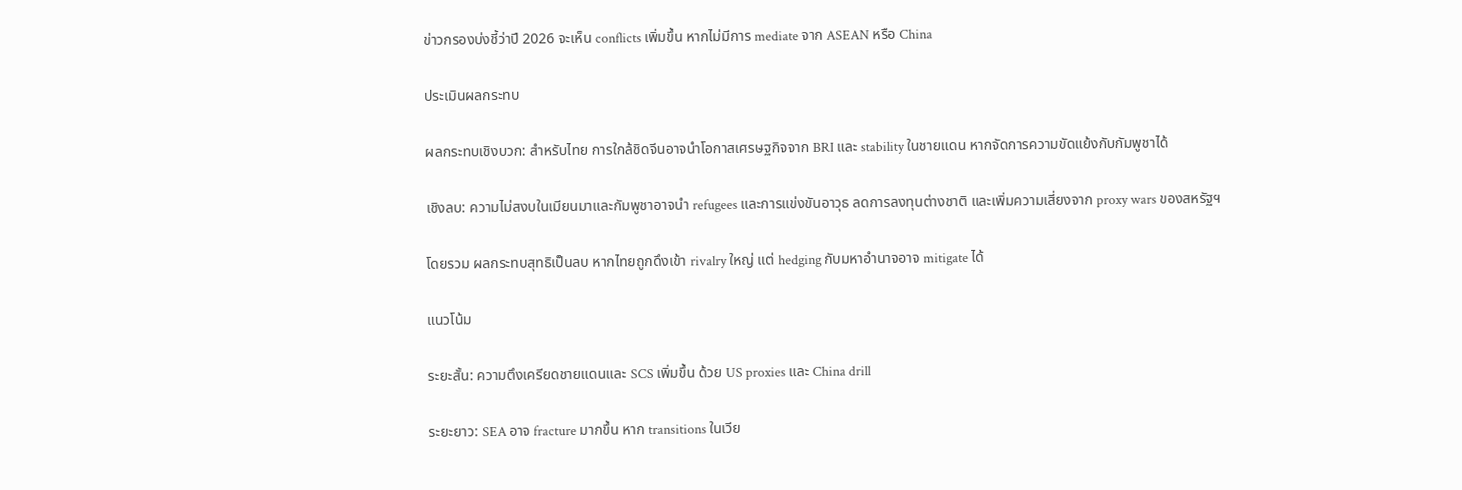ข่าวกรองบ่งชี้ว่าปี 2026 จะเห็น conflicts เพิ่มขึ้น หากไม่มีการ mediate จาก ASEAN หรือ China

ประเมินผลกระทบ

ผลกระทบเชิงบวก: สำหรับไทย การใกล้ชิดจีนอาจนำโอกาสเศรษฐกิจจาก BRI และ stability ในชายแดน หากจัดการความขัดแย้งกับกัมพูชาได้

เชิงลบ: ความไม่สงบในเมียนมาและกัมพูชาอาจนำ refugees และการแข่งขันอาวุธ ลดการลงทุนต่างชาติ และเพิ่มความเสี่ยงจาก proxy wars ของสหรัฐฯ

โดยรวม ผลกระทบสุทธิเป็นลบ หากไทยถูกดึงเข้า rivalry ใหญ่ แต่ hedging กับมหาอำนาจอาจ mitigate ได้

แนวโน้ม

ระยะสั้น: ความตึงเครียดชายแดนและ SCS เพิ่มขึ้น ด้วย US proxies และ China drill

ระยะยาว: SEA อาจ fracture มากขึ้น หาก transitions ในเวีย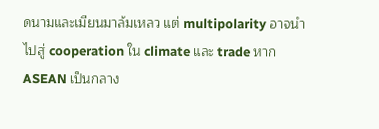ดนามและเมียนมาล้มเหลว แต่ multipolarity อาจนำไปสู่ cooperation ใน climate และ trade หาก ASEAN เป็นกลาง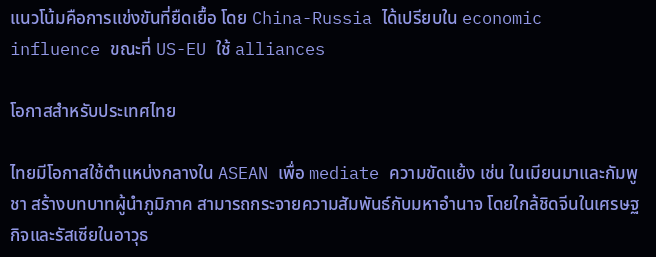แนวโน้มคือการแข่งขันที่ยืดเยื้อ โดย China-Russia ได้เปรียบใน economic influence ขณะที่ US-EU ใช้ alliances

โอกาสสำหรับประเทศไทย

ไทยมีโอกาสใช้ตำแหน่งกลางใน ASEAN เพื่อ mediate ความขัดแย้ง เช่น ในเมียนมาและกัมพูชา สร้างบทบาทผู้นำภูมิภาค สามารถกระจายความสัมพันธ์กับมหาอำนาจ โดยใกล้ชิดจีนในเศรษฐกิจและรัสเซียในอาวุธ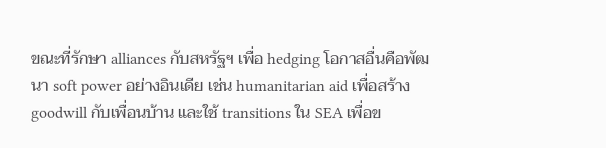ขณะที่รักษา alliances กับสหรัฐฯ เพื่อ hedging โอกาสอื่นคือพัฒนา soft power อย่างอินเดีย เช่น humanitarian aid เพื่อสร้าง goodwill กับเพื่อนบ้าน และใช้ transitions ใน SEA เพื่อข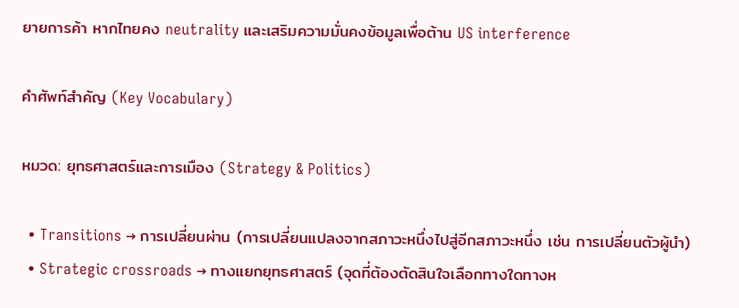ยายการค้า หากไทยคง neutrality และเสริมความมั่นคงข้อมูลเพื่อต้าน US interference

คำศัพท์สำคัญ (Key Vocabulary)

หมวด: ยุทธศาสตร์และการเมือง (Strategy & Politics)

  • Transitions → การเปลี่ยนผ่าน (การเปลี่ยนแปลงจากสภาวะหนึ่งไปสู่อีกสภาวะหนึ่ง เช่น การเปลี่ยนตัวผู้นำ)
  • Strategic crossroads → ทางแยกยุทธศาสตร์ (จุดที่ต้องตัดสินใจเลือกทางใดทางห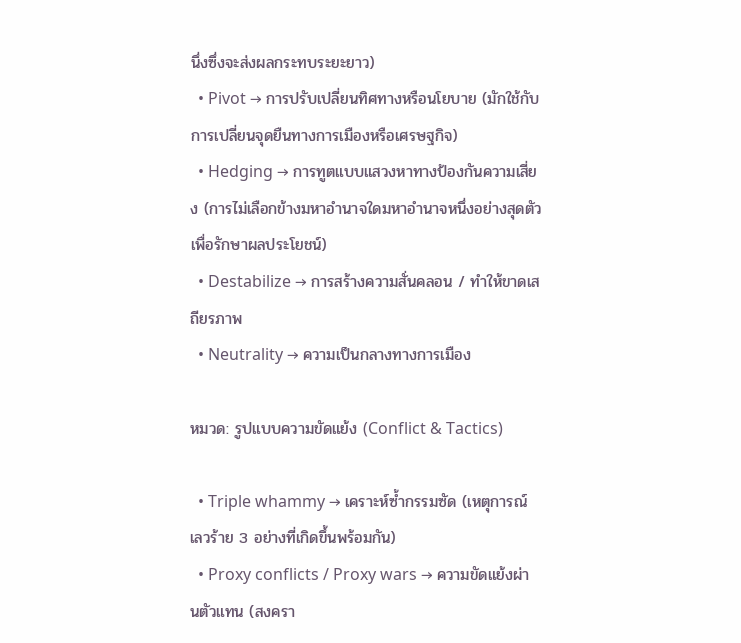นึ่งซึ่งจะส่งผลกระทบระยะยาว)
  • Pivot → การปรับเปลี่ยนทิศทางหรือนโยบาย (มักใช้กับการเปลี่ยนจุดยืนทางการเมืองหรือเศรษฐกิจ)
  • Hedging → การทูตแบบแสวงหาทางป้องกันความเสี่ยง (การไม่เลือกข้างมหาอำนาจใดมหาอำนาจหนึ่งอย่างสุดตัว เพื่อรักษาผลประโยชน์)
  • Destabilize → การสร้างความสั่นคลอน / ทำให้ขาดเสถียรภาพ
  • Neutrality → ความเป็นกลางทางการเมือง

หมวด: รูปแบบความขัดแย้ง (Conflict & Tactics)

  • Triple whammy → เคราะห์ซ้ำกรรมซัด (เหตุการณ์เลวร้าย 3 อย่างที่เกิดขึ้นพร้อมกัน)
  • Proxy conflicts / Proxy wars → ความขัดแย้งผ่านตัวแทน (สงครา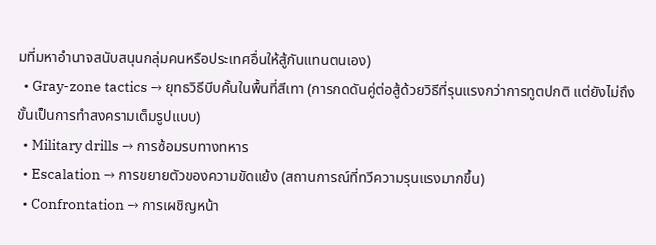มที่มหาอำนาจสนับสนุนกลุ่มคนหรือประเทศอื่นให้สู้กันแทนตนเอง)
  • Gray-zone tactics → ยุทธวิธีบีบคั้นในพื้นที่สีเทา (การกดดันคู่ต่อสู้ด้วยวิธีที่รุนแรงกว่าการทูตปกติ แต่ยังไม่ถึงขั้นเป็นการทำสงครามเต็มรูปแบบ)
  • Military drills → การซ้อมรบทางทหาร
  • Escalation → การขยายตัวของความขัดแย้ง (สถานการณ์ที่ทวีความรุนแรงมากขึ้น)
  • Confrontation → การเผชิญหน้า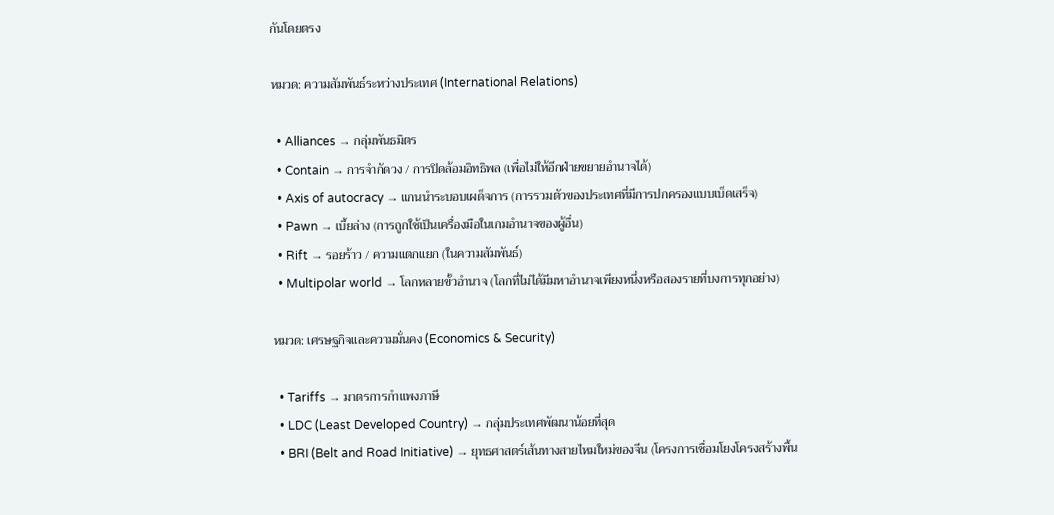กันโดยตรง

หมวด: ความสัมพันธ์ระหว่างประเทศ (International Relations)

  • Alliances → กลุ่มพันธมิตร
  • Contain → การจำกัดวง / การปิดล้อมอิทธิพล (เพื่อไม่ให้อีกฝ่ายขยายอำนาจได้)
  • Axis of autocracy → แกนนำระบอบเผด็จการ (การรวมตัวของประเทศที่มีการปกครองแบบเบ็ดเสร็จ)
  • Pawn → เบี้ยล่าง (การถูกใช้เป็นเครื่องมือในเกมอำนาจของผู้อื่น)
  • Rift → รอยร้าว / ความแตกแยก (ในความสัมพันธ์)
  • Multipolar world → โลกหลายขั้วอำนาจ (โลกที่ไม่ได้มีมหาอำนาจเพียงหนึ่งหรือสองรายที่บงการทุกอย่าง)

หมวด: เศรษฐกิจและความมั่นคง (Economics & Security)

  • Tariffs → มาตรการกำแพงภาษี
  • LDC (Least Developed Country) → กลุ่มประเทศพัฒนาน้อยที่สุด
  • BRI (Belt and Road Initiative) → ยุทธศาสตร์เส้นทางสายไหมใหม่ของจีน (โครงการเชื่อมโยงโครงสร้างพื้น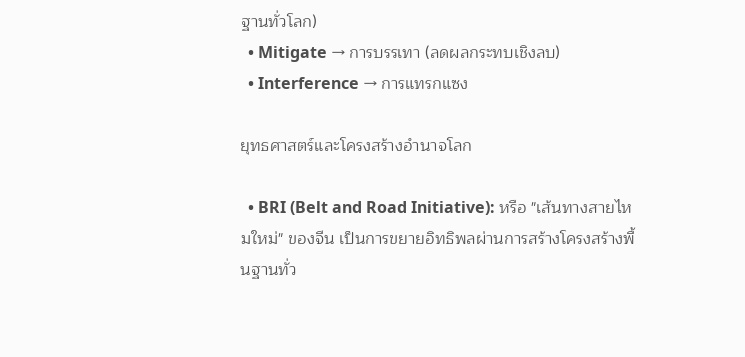ฐานทั่วโลก)
  • Mitigate → การบรรเทา (ลดผลกระทบเชิงลบ)
  • Interference → การแทรกแซง

ยุทธศาสตร์และโครงสร้างอำนาจโลก

  • BRI (Belt and Road Initiative): หรือ "เส้นทางสายไหมใหม่" ของจีน เป็นการขยายอิทธิพลผ่านการสร้างโครงสร้างพื้นฐานทั่ว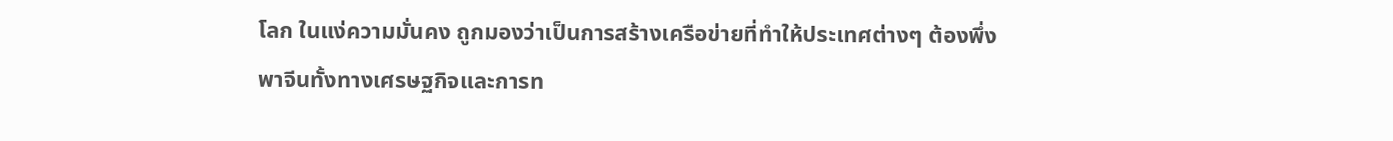โลก ในแง่ความมั่นคง ถูกมองว่าเป็นการสร้างเครือข่ายที่ทำให้ประเทศต่างๆ ต้องพึ่งพาจีนทั้งทางเศรษฐกิจและการท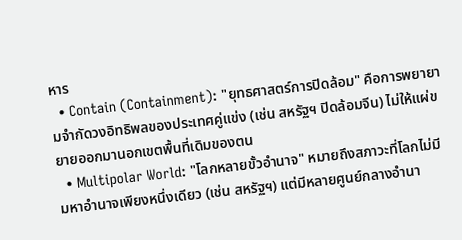หาร
  • Contain (Containment): "ยุทธศาสตร์การปิดล้อม" คือการพยายามจำกัดวงอิทธิพลของประเทศคู่แข่ง (เช่น สหรัฐฯ ปิดล้อมจีน) ไม่ให้แผ่ขยายออกมานอกเขตพื้นที่เดิมของตน
  • Multipolar World: "โลกหลายขั้วอำนาจ" หมายถึงสภาวะที่โลกไม่มีมหาอำนาจเพียงหนึ่งเดียว (เช่น สหรัฐฯ) แต่มีหลายศูนย์กลางอำนา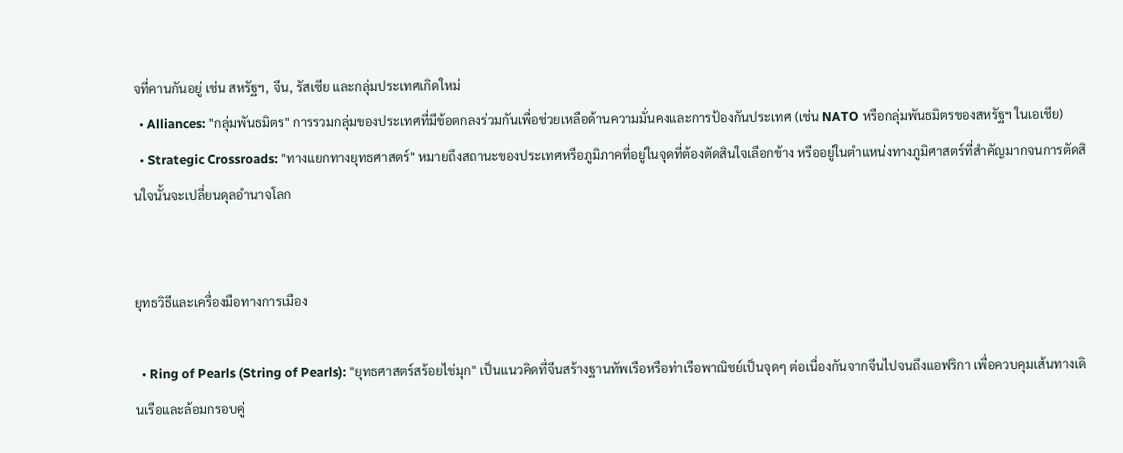จที่คานกันอยู่ เช่น สหรัฐฯ, จีน, รัสเซีย และกลุ่มประเทศเกิดใหม่
  • Alliances: "กลุ่มพันธมิตร" การรวมกลุ่มของประเทศที่มีข้อตกลงร่วมกันเพื่อช่วยเหลือด้านความมั่นคงและการป้องกันประเทศ (เช่น NATO หรือกลุ่มพันธมิตรของสหรัฐฯ ในเอเชีย)
  • Strategic Crossroads: "ทางแยกทางยุทธศาสตร์" หมายถึงสถานะของประเทศหรือภูมิภาคที่อยู่ในจุดที่ต้องตัดสินใจเลือกข้าง หรืออยู่ในตำแหน่งทางภูมิศาสตร์ที่สำคัญมากจนการตัดสินใจนั้นจะเปลี่ยนดุลอำนาจโลก


ยุทธวิธีและเครื่องมือทางการเมือง

  • Ring of Pearls (String of Pearls): "ยุทธศาสตร์สร้อยไข่มุก" เป็นแนวคิดที่จีนสร้างฐานทัพเรือหรือท่าเรือพาณิชย์เป็นจุดๆ ต่อเนื่องกันจากจีนไปจนถึงแอฟริกา เพื่อควบคุมเส้นทางเดินเรือและล้อมกรอบคู่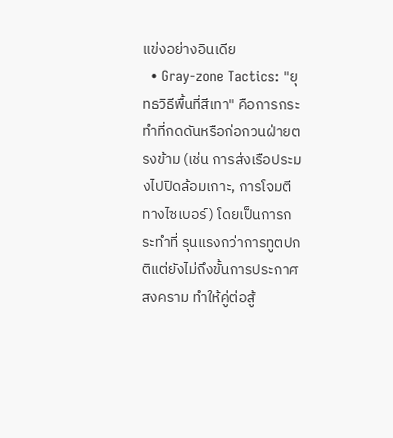แข่งอย่างอินเดีย
  • Gray-zone Tactics: "ยุทธวิธีพื้นที่สีเทา" คือการกระทำที่กดดันหรือก่อกวนฝ่ายตรงข้าม (เช่น การส่งเรือประมงไปปิดล้อมเกาะ, การโจมตีทางไซเบอร์) โดยเป็นการกระทำที่ รุนแรงกว่าการทูตปกติแต่ยังไม่ถึงขั้นการประกาศสงคราม ทำให้คู่ต่อสู้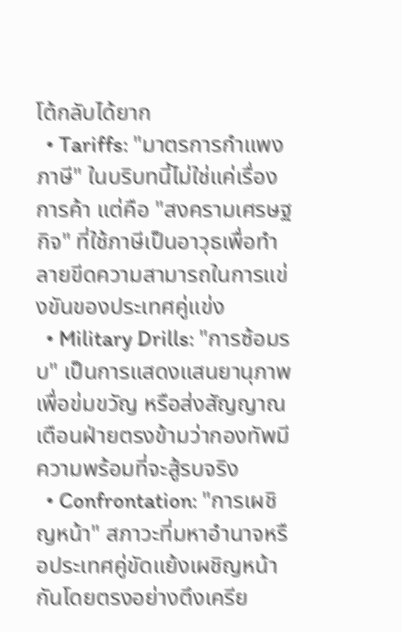โต้กลับได้ยาก
  • Tariffs: "มาตรการกำแพงภาษี" ในบริบทนี้ไม่ใช่แค่เรื่องการค้า แต่คือ "สงครามเศรษฐกิจ" ที่ใช้ภาษีเป็นอาวุธเพื่อทำลายขีดความสามารถในการแข่งขันของประเทศคู่แข่ง
  • Military Drills: "การซ้อมรบ" เป็นการแสดงแสนยานุภาพเพื่อข่มขวัญ หรือส่งสัญญาณเตือนฝ่ายตรงข้ามว่ากองทัพมีความพร้อมที่จะสู้รบจริง
  • Confrontation: "การเผชิญหน้า" สภาวะที่มหาอำนาจหรือประเทศคู่ขัดแย้งเผชิญหน้ากันโดยตรงอย่างตึงเครีย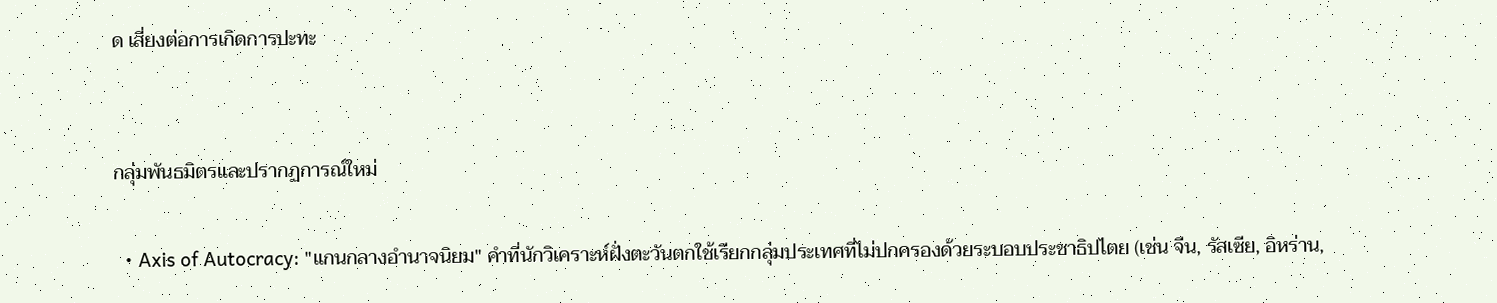ด เสี่ยงต่อการเกิดการปะทะ


กลุ่มพันธมิตรและปรากฏการณ์ใหม่

  • Axis of Autocracy: "แกนกลางอำนาจนิยม" คำที่นักวิเคราะห์ฝั่งตะวันตกใช้เรียกกลุ่มประเทศที่ไม่ปกครองด้วยระบอบประชาธิปไตย (เช่น จีน, รัสเซีย, อิหร่าน,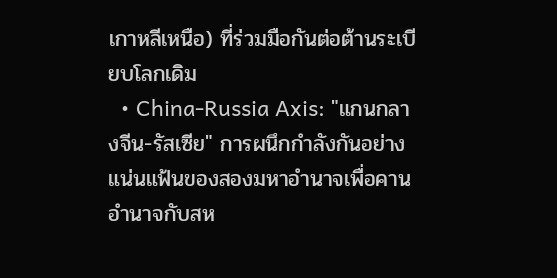เกาหลีเหนือ) ที่ร่วมมือกันต่อต้านระเบียบโลกเดิม
  • China-Russia Axis: "แกนกลางจีน-รัสเซีย" การผนึกกำลังกันอย่างแน่นแฟ้นของสองมหาอำนาจเพื่อคานอำนาจกับสห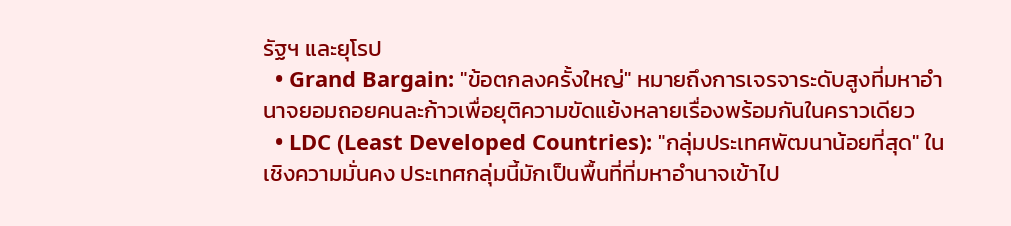รัฐฯ และยุโรป
  • Grand Bargain: "ข้อตกลงครั้งใหญ่" หมายถึงการเจรจาระดับสูงที่มหาอำนาจยอมถอยคนละก้าวเพื่อยุติความขัดแย้งหลายเรื่องพร้อมกันในคราวเดียว
  • LDC (Least Developed Countries): "กลุ่มประเทศพัฒนาน้อยที่สุด" ในเชิงความมั่นคง ประเทศกลุ่มนี้มักเป็นพื้นที่ที่มหาอำนาจเข้าไป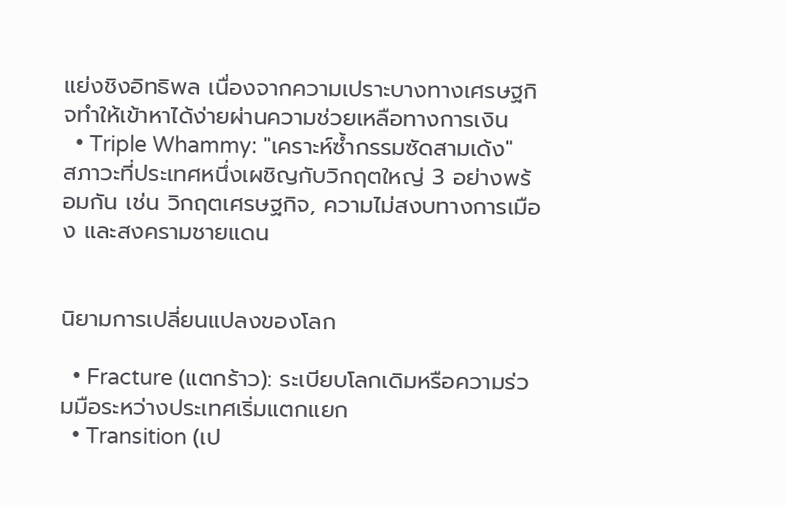แย่งชิงอิทธิพล เนื่องจากความเปราะบางทางเศรษฐกิจทำให้เข้าหาได้ง่ายผ่านความช่วยเหลือทางการเงิน
  • Triple Whammy: "เคราะห์ซ้ำกรรมซัดสามเด้ง" สภาวะที่ประเทศหนึ่งเผชิญกับวิกฤตใหญ่ 3 อย่างพร้อมกัน เช่น วิกฤตเศรษฐกิจ, ความไม่สงบทางการเมือง และสงครามชายแดน


นิยามการเปลี่ยนแปลงของโลก

  • Fracture (แตกร้าว): ระเบียบโลกเดิมหรือความร่วมมือระหว่างประเทศเริ่มแตกแยก
  • Transition (เป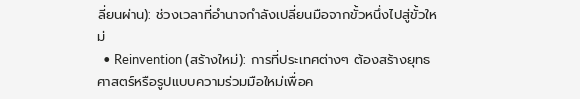ลี่ยนผ่าน): ช่วงเวลาที่อำนาจกำลังเปลี่ยนมือจากขั้วหนึ่งไปสู่ขั้วใหม่
  • Reinvention (สร้างใหม่): การที่ประเทศต่างๆ ต้องสร้างยุทธศาสตร์หรือรูปแบบความร่วมมือใหม่เพื่อค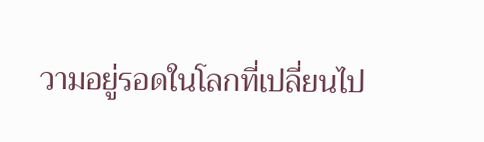วามอยู่รอดในโลกที่เปลี่ยนไป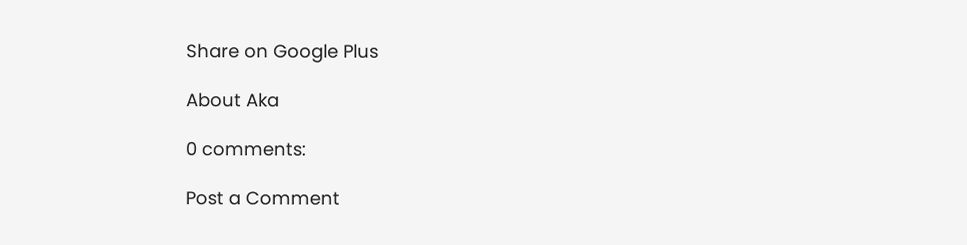Share on Google Plus

About Aka

0 comments:

Post a Comment